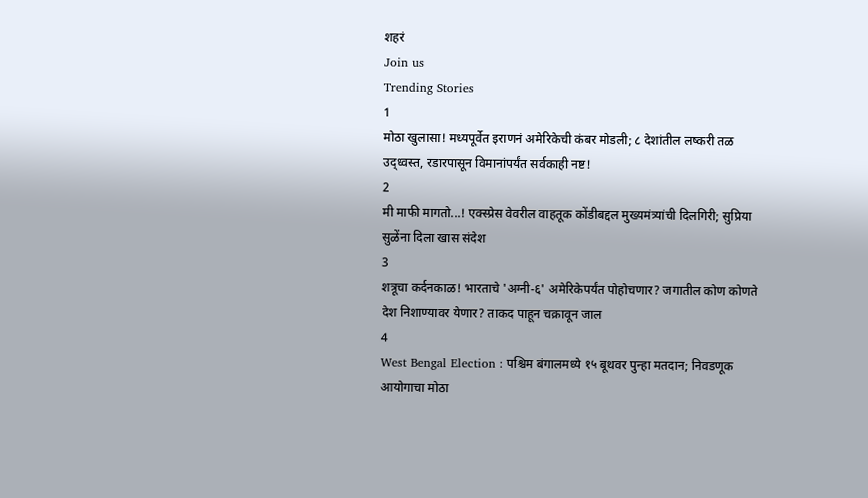शहरं
Join us
Trending Stories
1
मोठा खुलासा! मध्यपूर्वेत इराणनं अमेरिकेची कंबर मोडली; ८ देशांतील लष्करी तळ उद्ध्वस्त, रडारपासून विमानांपर्यंत सर्वकाही नष्ट!
2
मी माफी मागतो...! एक्स्प्रेस वेवरील वाहतूक कोंडीबद्दल मुख्यमंत्र्यांची दिलगिरी; सुप्रिया सुळेंना दिला खास संदेश
3
शत्रूचा कर्दनकाळ! भारताचे 'अग्नी-६' अमेरिकेपर्यंत पोहोचणार? जगातील कोण कोणते देश निशाण्यावर येणार? ताकद पाहून चक्रावून जाल
4
West Bengal Election : पश्चिम बंगालमध्ये १५ बूथवर पुन्हा मतदान; निवडणूक आयोगाचा मोठा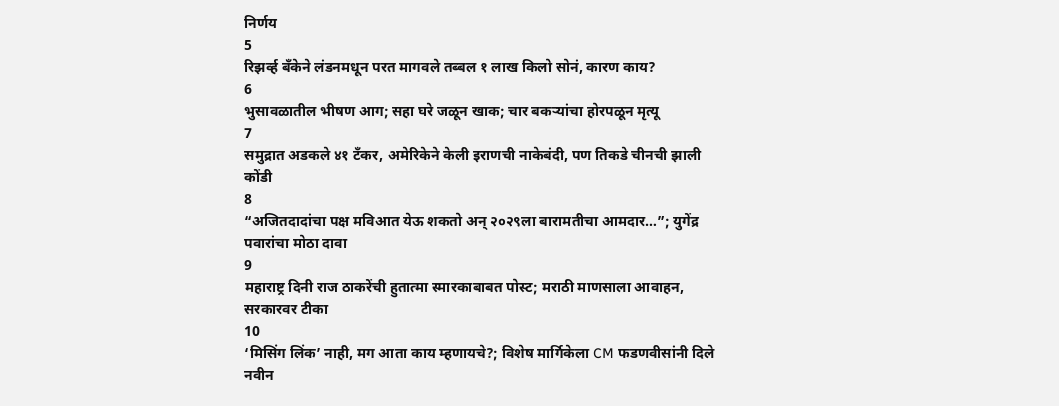निर्णय
5
रिझर्व्ह बँकेने लंडनमधून परत मागवले तब्बल १ लाख किलो सोनं, कारण काय?
6
भुसावळातील भीषण आग; सहा घरे जळून खाक; चार बकऱ्यांचा होरपळून मृत्यू
7
समुद्रात अडकले ४१ टँकर, अमेरिकेने केली इराणची नाकेबंदी, पण तिकडे चीनची झाली कोंडी
8
“अजितदादांचा पक्ष मविआत येऊ शकतो अन् २०२९ला बारामतीचा आमदार…”; युगेंद्र पवारांचा मोठा दावा
9
महाराष्ट्र दिनी राज ठाकरेंची हुतात्मा स्मारकाबाबत पोस्ट; मराठी माणसाला आवाहन, सरकारवर टीका
10
‘मिसिंग लिंक’ नाही, मग आता काय म्हणायचे?; विशेष मार्गिकेला CM फडणवीसांनी दिले नवीन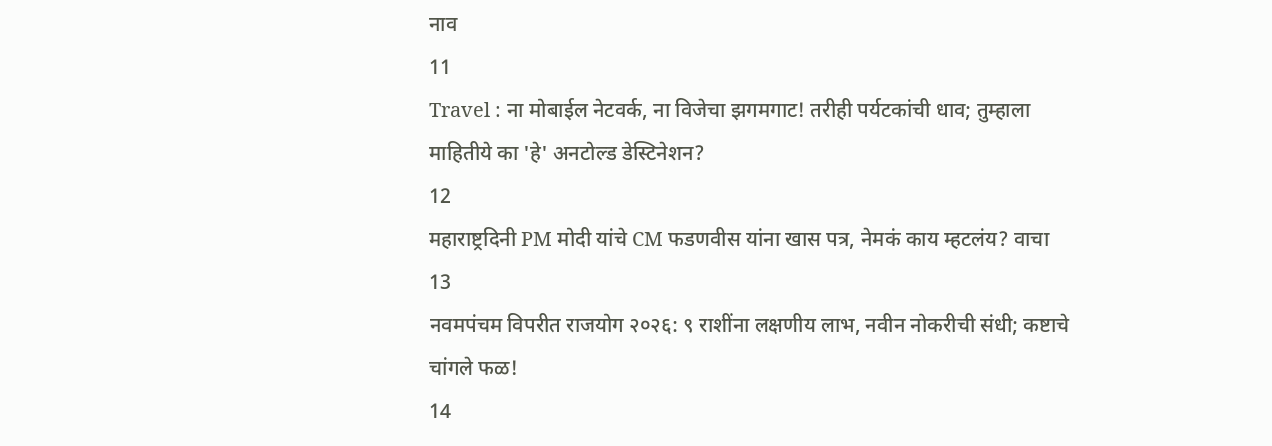नाव
11
Travel : ना मोबाईल नेटवर्क, ना विजेचा झगमगाट! तरीही पर्यटकांची धाव; तुम्हाला माहितीये का 'हे' अनटोल्ड डेस्टिनेशन?
12
महाराष्ट्रदिनी PM मोदी यांचे CM फडणवीस यांना खास पत्र, नेमकं काय म्हटलंय? वाचा
13
नवमपंचम विपरीत राजयोग २०२६: ९ राशींना लक्षणीय लाभ, नवीन नोकरीची संधी; कष्टाचे चांगले फळ!
14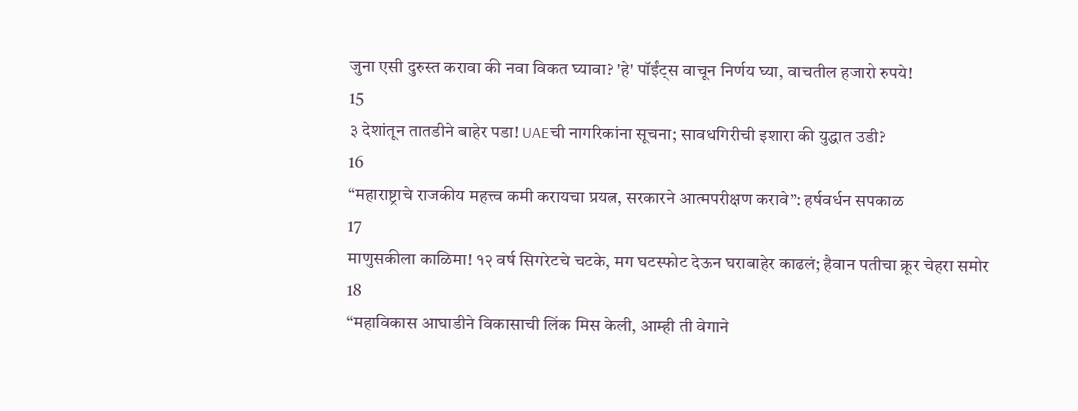जुना एसी दुरुस्त करावा की नवा विकत घ्यावा? 'हे' पॉईंट्स वाचून निर्णय घ्या, वाचतील हजारो रुपये!
15
३ देशांतून तातडीने बाहेर पडा! UAEची नागरिकांना सूचना; सावधगिरीची इशारा की युद्धात उडी?
16
“महाराष्ट्राचे राजकीय महत्त्व कमी करायचा प्रयत्न, सरकारने आत्मपरीक्षण करावे”: हर्षवर्धन सपकाळ
17
माणुसकीला काळिमा! १२ वर्ष सिगरेटचे चटके, मग घटस्फोट देऊन घराबाहेर काढलं; हैवान पतीचा क्रूर चेहरा समोर
18
“महाविकास आघाडीने विकासाची लिंक मिस केली, आम्ही ती वेगाने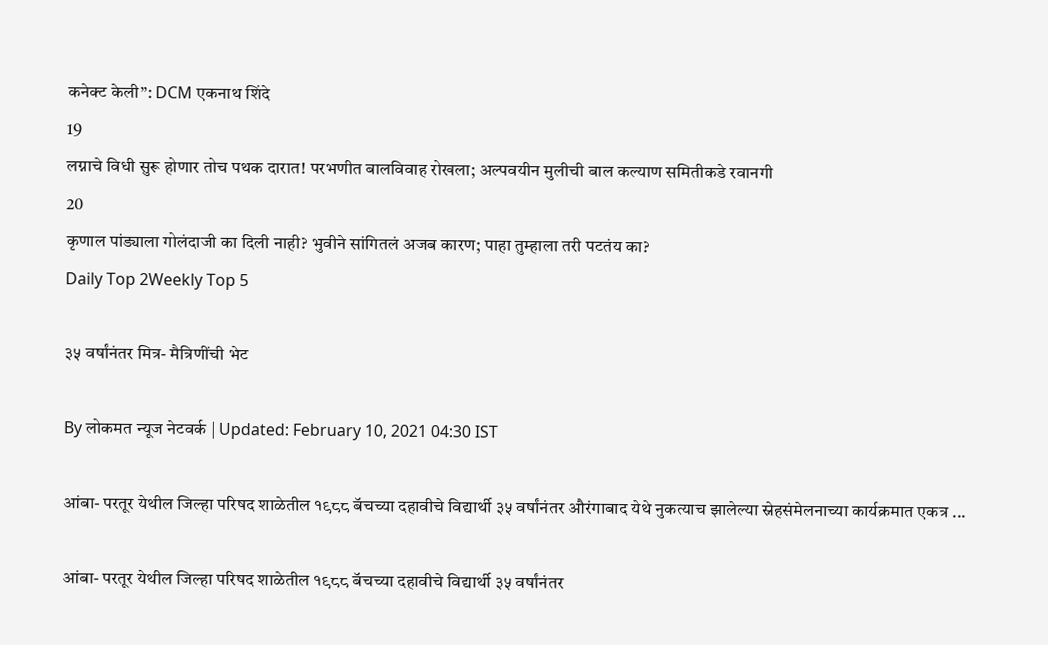कनेक्ट केली”: DCM एकनाथ शिंदे
19
लग्नाचे विधी सुरू होणार तोच पथक दारात! परभणीत बालविवाह रोखला; अल्पवयीन मुलीची बाल कल्याण समितीकडे रवानगी
20
कृणाल पांड्याला गोलंदाजी का दिली नाही? भुवीने सांगितलं अजब कारण; पाहा तुम्हाला तरी पटतंय का?
Daily Top 2Weekly Top 5

३५ वर्षांनंतर मित्र- मैत्रिणींची भेट

By लोकमत न्यूज नेटवर्क | Updated: February 10, 2021 04:30 IST

आंबा- परतूर येथील जिल्हा परिषद शाळेतील १९८८ बॅचच्या दहावीचे विद्यार्थी ३५ वर्षांनंतर औरंगाबाद येथे नुकत्याच झालेल्या स्नेहसंमेलनाच्या कार्यक्रमात एकत्र ...

आंबा- परतूर येथील जिल्हा परिषद शाळेतील १९८८ बॅचच्या दहावीचे विद्यार्थी ३५ वर्षांनंतर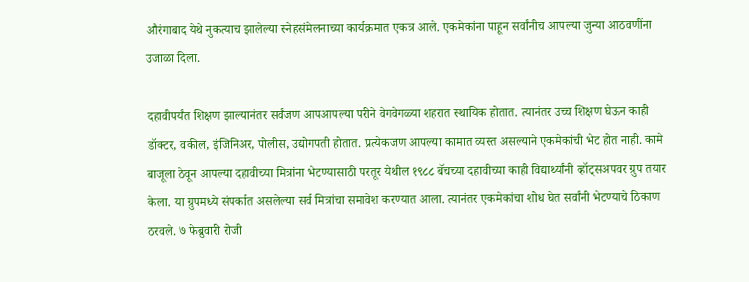औरंगाबाद येथे नुकत्याच झालेल्या स्नेहसंमेलनाच्या कार्यक्रमात एकत्र आले. एकमेकांना पाहून सर्वांनीच आपल्या जुन्या आठवणींना उजाळा दिला.

दहावीपर्यंत शिक्षण झाल्यानंतर सर्वंजण आपआपल्या परीने वेगवेगळ्या शहरात स्थायिक होतात. त्यानंतर उच्च शिक्षण घेऊन काही डॉक्टर, वकील, इंजिनिअर, पोलीस, उद्योगपती होतात. प्रत्येकजण आपल्या कामात व्यस्त असल्याने एकमेकांची भेट होत नाही. कामे बाजूला ठेवून आपल्या दहावीच्या मित्रांना भेटण्यासाठी परतूर येथील १९८८ बॅचच्या दहावीच्या काही विद्यार्थ्यांनी व्हॉट्सअपवर ग्रुप तयार केला. या ग्रुपमध्ये संपर्कात असलेल्या सर्व मित्रांचा समावेश करण्यात आला. त्यानंतर एकमेकांचा शोध घेत सर्वांनी भेटण्याचे ठिकाण ठरवले. ७ फेब्रुवारी रोजी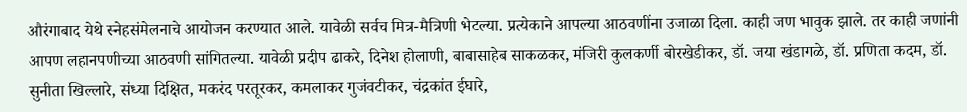औरंगाबाद येथे स्नेहसंमेलनाचे आयोजन करण्यात आले. यावेळी सर्वच मित्र-मैत्रिणी भेटल्या. प्रत्येकाने आपल्या आठवणींना उजाळा दिला. काही जण भावुक झाले. तर काही जणांनी आपण लहानपणीच्या आठवणी सांगितल्या. यावेळी प्रदीप ढाकरे, दिनेश होलाणी, बाबासाहेब साकळकर, मंजिरी कुलकर्णी बोरखेडीकर, डॉ. जया खंडागळे, डॉ. प्रणिता कदम, डॉ. सुनीता खिल्लारे, संध्या दिक्षित, मकरंद परतूरकर, कमलाकर गुजंवटीकर, चंद्रकांत ईघारे,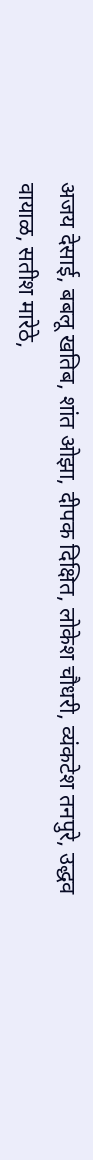अजय देसाई, बबलू खतिब, शांत ओझा, दीपक दिक्षित, लोकेश चौधरी, व्यंकटेश तनपुरे, उद्धव वायाळ, सतीश मारेठे,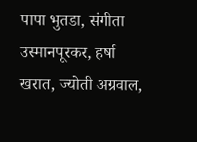पापा भुतडा, संगीता उस्मानपूरकर, हर्षा खरात, ज्योती अग्रवाल,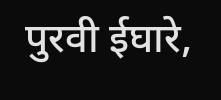पुरवी ईघारे,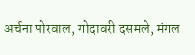अर्चना पोरवाल, गोदावरी दसमले, मंगल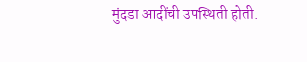मुंदडा आदींची उपस्थिती होती.